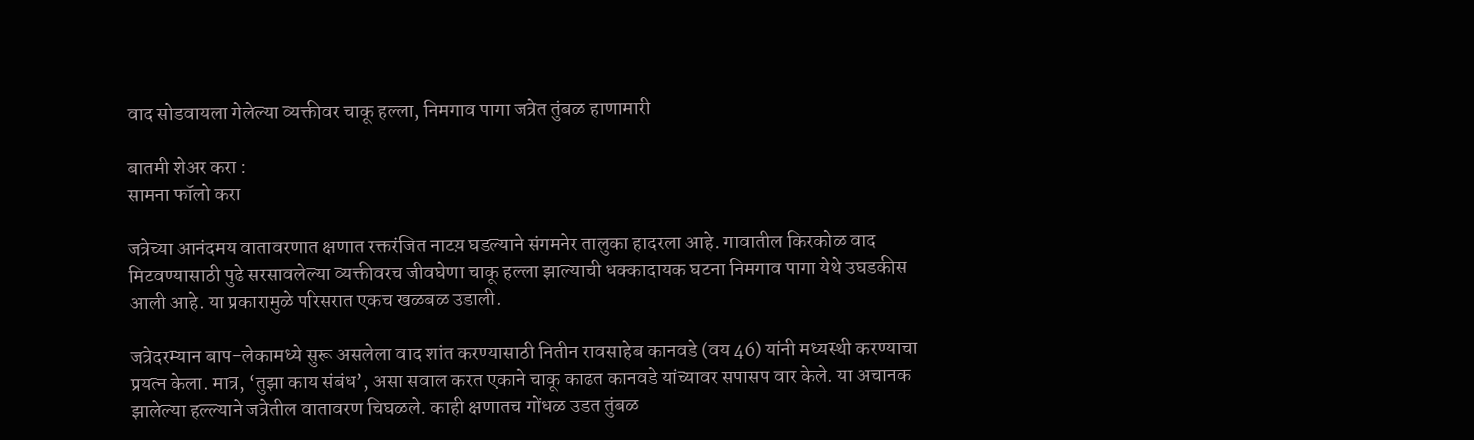वाद सोडवायला गेलेल्या व्यक्तीवर चाकू हल्ला, निमगाव पागा जत्रेत तुंबळ हाणामारी

बातमी शेअर करा :
सामना फॉलो करा

जत्रेच्या आनंदमय वातावरणात क्षणात रक्तरंजित नाटय़ घडल्याने संगमनेर तालुका हादरला आहे. गावातील किरकोळ वाद मिटवण्यासाठी पुढे सरसावलेल्या व्यक्तीवरच जीवघेणा चाकू हल्ला झाल्याची धक्कादायक घटना निमगाव पागा येथे उघडकीस आली आहे. या प्रकारामुळे परिसरात एकच खळबळ उडाली.

जत्रेदरम्यान बाप-लेकामध्ये सुरू असलेला वाद शांत करण्यासाठी नितीन रावसाहेब कानवडे (वय 46) यांनी मध्यस्थी करण्याचा प्रयत्न केला. मात्र, ‘तुझा काय संबंध’, असा सवाल करत एकाने चाकू काढत कानवडे यांच्यावर सपासप वार केले. या अचानक झालेल्या हल्ल्याने जत्रेतील वातावरण चिघळले. काही क्षणातच गोंधळ उडत तुंबळ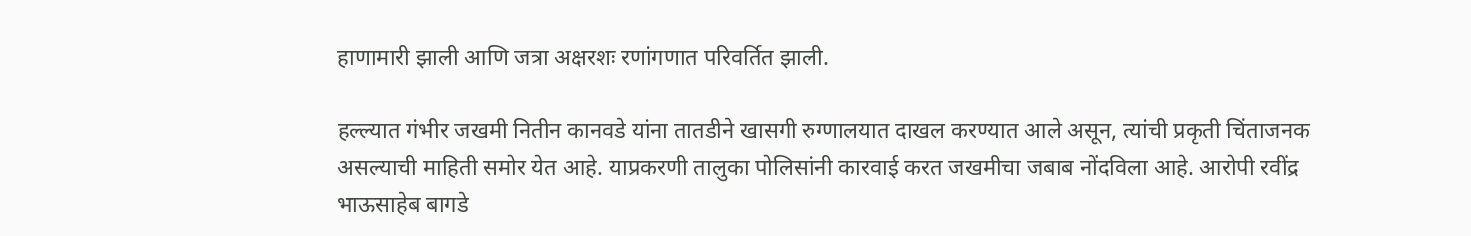हाणामारी झाली आणि जत्रा अक्षरशः रणांगणात परिवर्तित झाली.

हल्ल्यात गंभीर जखमी नितीन कानवडे यांना तातडीने खासगी रुग्णालयात दाखल करण्यात आले असून, त्यांची प्रकृती चिंताजनक असल्याची माहिती समोर येत आहे. याप्रकरणी तालुका पोलिसांनी कारवाई करत जखमीचा जबाब नोंदविला आहे. आरोपी रवींद्र भाऊसाहेब बागडे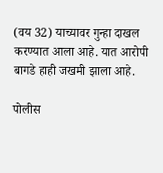(वय 32) याच्यावर गुन्हा दाखल करण्यात आला आहे. यात आरोपी बागडे हाही जखमी झाला आहे.

पोलीस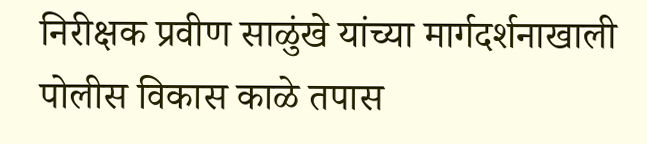निरीक्षक प्रवीण साळुंखे यांच्या मार्गदर्शनाखाली पोलीस विकास काळे तपास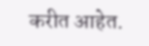करीत आहेत.